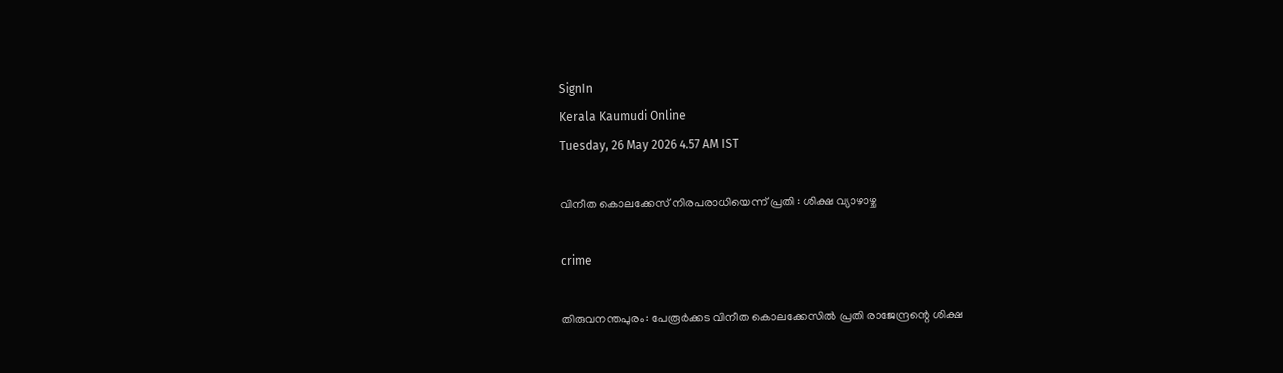SignIn
Kerala Kaumudi Online
Tuesday, 26 May 2026 4.57 AM IST

വിനീത കൊലക്കേസ് നിരപരാധിയെന്ന് പ്രതി : ശിക്ഷ വ്യാഴാഴ്ച

crime

തിരുവനന്തപുരം: പേരൂർക്കട വിനീത കൊലക്കേസിൽ പ്രതി രാജേന്ദ്രന്റെ ശിക്ഷ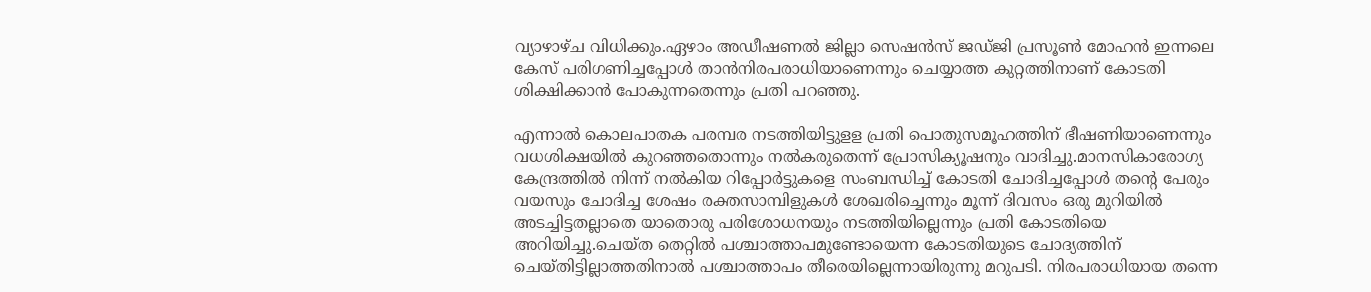വ്യാഴാഴ്ച വിധിക്കും.ഏഴാം അഡീഷണൽ ജില്ലാ സെഷൻസ് ജഡ്ജി പ്രസൂൺ മോഹൻ ഇന്നലെ കേസ് പരിഗണിച്ചപ്പോൾ താൻനിരപരാധിയാണെന്നും ചെയ്യാത്ത കുറ്റത്തിനാണ് കോടതി ശിക്ഷിക്കാൻ പോകുന്നതെന്നും പ്രതി പറഞ്ഞു.

എന്നാൽ കൊലപാതക പരമ്പര നടത്തിയിട്ടുളള പ്രതി പൊതുസമൂഹത്തിന് ഭീഷണിയാണെന്നും വധശിക്ഷയിൽ കുറഞ്ഞതൊന്നും നൽകരുതെന്ന് പ്രോസിക്യൂഷനും വാദിച്ചു.മാനസികാരോഗ്യ കേന്ദ്രത്തിൽ നിന്ന് നൽകിയ റിപ്പോർട്ടുകളെ സംബന്ധിച്ച് കോടതി ചോദിച്ചപ്പോൾ തന്റെ പേരും വയസും ചോദിച്ച ശേഷം രക്തസാമ്പിളുകൾ ശേഖരിച്ചെന്നും മൂന്ന് ദിവസം ഒരു മുറിയിൽ അടച്ചിട്ടതല്ലാതെ യാതൊരു പരിശോധനയും നടത്തിയില്ലെന്നും പ്രതി കോടതിയെ അറിയിച്ചു.ചെയ്ത തെറ്റിൽ പശ്ചാത്താപമുണ്ടോയെന്ന കോടതിയുടെ ചോദ്യത്തിന് ചെയ്തിട്ടില്ലാത്തതിനാൽ പശ്ചാത്താപം തീരെയില്ലെന്നായിരുന്നു മറുപടി. നിരപരാധിയായ തന്നെ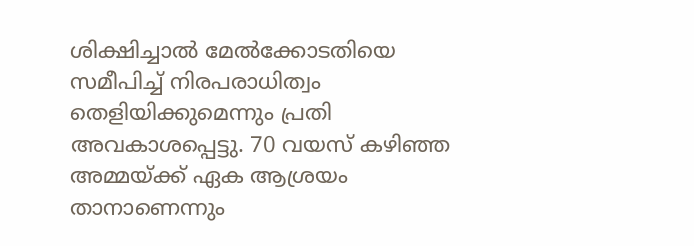ശിക്ഷിച്ചാൽ മേൽക്കോടതിയെ സമീപിച്ച് നിരപരാധിത്വം തെളിയിക്കുമെന്നും പ്രതി അവകാശപ്പെട്ടു. 70 വയസ് കഴിഞ്ഞ അമ്മയ്ക്ക് ഏക ആശ്രയം താനാണെന്നും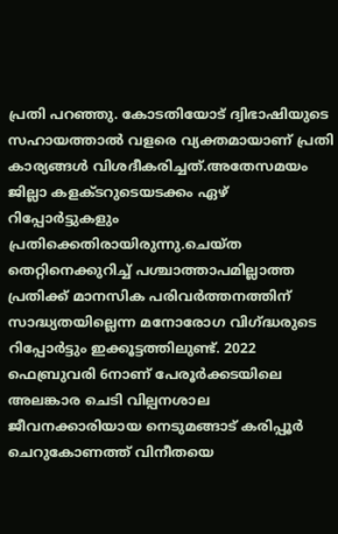പ്രതി പറഞ്ഞു. കോടതിയോട് ദ്വിഭാഷിയുടെ സഹായത്താൽ വളരെ വ്യക്തമായാണ് പ്രതി കാര്യങ്ങൾ വിശദീകരിച്ചത്.അതേസമയം ജില്ലാ കളക്ടറുടെയടക്കം ഏഴ് റിപ്പോർട്ടുകളും പ്രതിക്കെതിരായിരുന്നു.ചെയ്ത തെറ്റിനെക്കുറിച്ച് പശ്ചാത്താപമില്ലാത്ത പ്രതിക്ക് മാനസിക പരിവർത്തനത്തിന് സാദ്ധ്യതയില്ലെന്ന മനോരോഗ വിഗ്ദ്ധരുടെ റിപ്പോർട്ടും ഇക്കൂട്ടത്തിലുണ്ട്. 2022 ഫെബ്രുവരി 6നാണ് പേരൂർക്കടയിലെ അലങ്കാര ചെടി വില്പനശാല ജീവനക്കാരിയായ നെടുമങ്ങാട് കരിപ്പൂർ ചെറുകോണത്ത് വിനീതയെ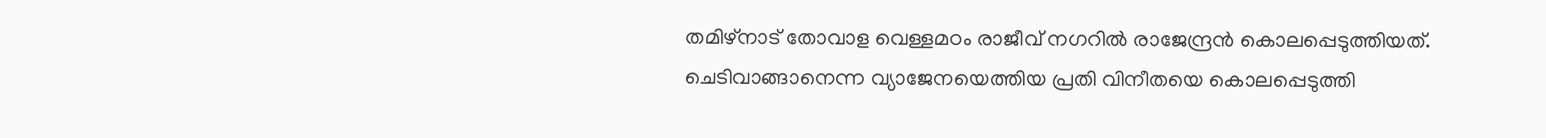തമിഴ്നാട് തോവാള വെള്ളമഠം രാജീവ് നഗറിൽ രാജേന്ദ്രൻ കൊലപ്പെടുത്തിയത്. ചെടിവാങ്ങാനെന്ന വ്യാജേനയെത്തിയ പ്രതി വിനീതയെ കൊലപ്പെടുത്തി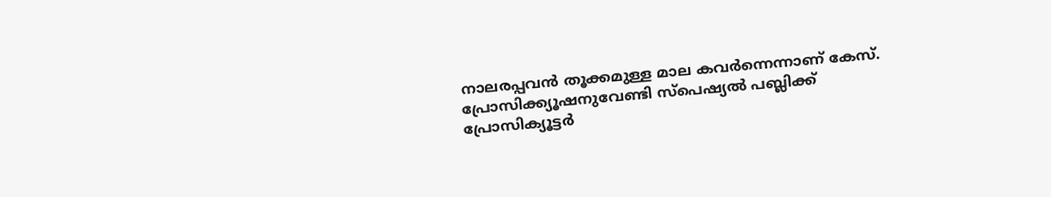നാലരപ്പവൻ തൂക്കമുള്ള മാല കവർന്നെന്നാണ് കേസ്. പ്രോസിക്ക്യൂഷനുവേണ്ടി സ്‌പെഷ്യൽ പബ്ലിക്ക് പ്രോസിക്യൂട്ടർ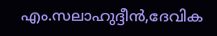എം.സലാഹുദ്ദീൻ,ദേവിക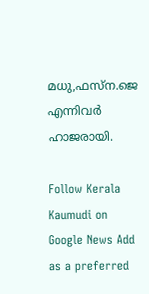മധു,ഫസ്ന.ജെ എന്നിവർ ഹാജരായി.

Follow Kerala Kaumudi on Google News Add as a preferred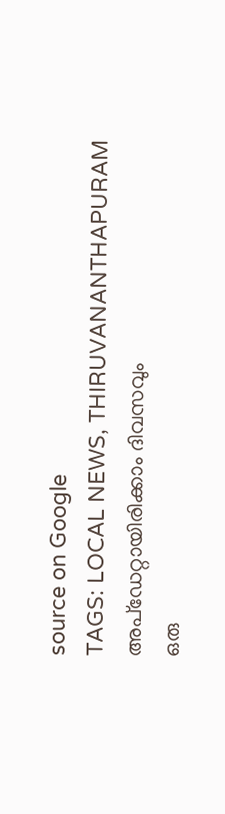source on Google
TAGS: LOCAL NEWS, THIRUVANANTHAPURAM
അപ്ഡേറ്റായിരിക്കാം ദിവസവും
ഒരു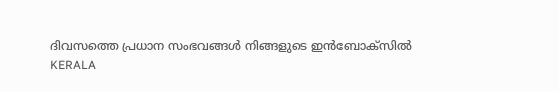ദിവസത്തെ പ്രധാന സംഭവങ്ങൾ നിങ്ങളുടെ ഇൻബോക്സിൽ
KERALA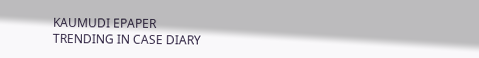KAUMUDI EPAPER
TRENDING IN CASE DIARY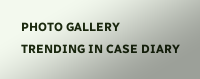PHOTO GALLERY
TRENDING IN CASE DIARY